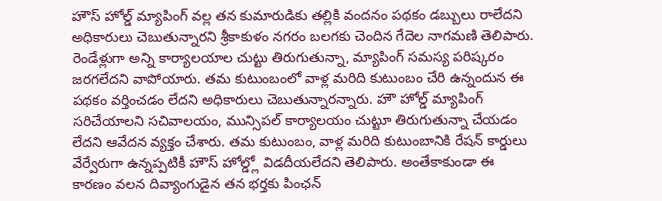హౌస్ హోల్డ్ మ్యాపింగ్ వల్ల తన కుమారుడికు తల్లికి వందనం పథకం డబ్బులు రాలేదని అధికారులు చెబుతున్నారని శ్రీకాకుళం నగరం బలగకు చెందిన గేదెల నాగమణి తెలిపారు. రెండేళ్లుగా అన్ని కార్యాలయాల చుట్టు తిరుగుతున్నా, మ్యాపింగ్ సమస్య పరిష్కరం జరగలేదని వాపోయారు. తమ కుటుంబంలో వాళ్ల మరిది కుటుంబం చేరి ఉన్నందున ఈ పథకం వర్తించడం లేదని అధికారులు చెబుతున్నారన్నారు. హౌ హోల్డ్ మ్యాపింగ్ సరిచేయాలని సచివాలయం, మున్సిపల్ కార్యాలయం చుట్టూ తిరుగుతున్నా చేయడం లేదని ఆవేదన వ్యక్తం చేశారు. తమ కుటుంబం, వాళ్ల మరిది కుటుంబానికి రేషన్ కార్డులు వేర్వేరుగా ఉన్నప్పటికీ హౌస్ హోల్డ్లో విడదీయలేదని తెలిపారు. అంతేకాకుండా ఈ కారణం వలన దివ్యాంగుడైన తన భర్తకు పింఛన్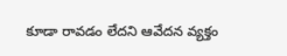కూడా రావడం లేదని ఆవేదన వ్యక్తం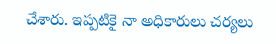చేశారు. ఇప్పటికై నా అధికారులు చర్యలు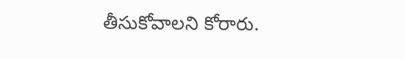తీసుకోవాలని కోరారు.